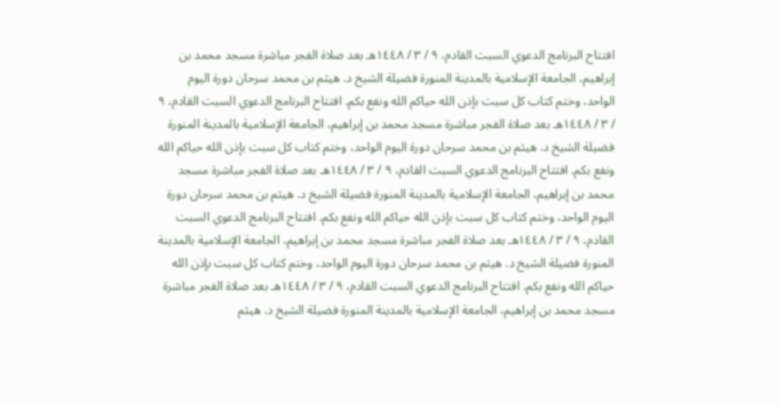افتتاح البرنامج الدعوي السبت القادم، ٩ / ٣ / ١٤٤٨هـ بعد صلاة الفجر مباشرة مسجد محمد بن إبراهيم، الجامعة الإسلامية بالمدينة المنورة فضيلة الشيخ د. هيثم بن محمد سرحان دورة اليوم الواحد، وختم كتاب كل سبت بإذن الله حياكم الله ونفع بكم. افتتاح البرنامج الدعوي السبت القادم، ٩ / ٣ / ١٤٤٨هـ بعد صلاة الفجر مباشرة مسجد محمد بن إبراهيم، الجامعة الإسلامية بالمدينة المنورة فضيلة الشيخ د. هيثم بن محمد سرحان دورة اليوم الواحد، وختم كتاب كل سبت بإذن الله حياكم الله ونفع بكم. افتتاح البرنامج الدعوي السبت القادم، ٩ / ٣ / ١٤٤٨هـ بعد صلاة الفجر مباشرة مسجد محمد بن إبراهيم، الجامعة الإسلامية بالمدينة المنورة فضيلة الشيخ د. هيثم بن محمد سرحان دورة اليوم الواحد، وختم كتاب كل سبت بإذن الله حياكم الله ونفع بكم. افتتاح البرنامج الدعوي السبت القادم، ٩ / ٣ / ١٤٤٨هـ بعد صلاة الفجر مباشرة مسجد محمد بن إبراهيم، الجامعة الإسلامية بالمدينة المنورة فضيلة الشيخ د. هيثم بن محمد سرحان دورة اليوم الواحد، وختم كتاب كل سبت بإذن الله حياكم الله ونفع بكم. افتتاح البرنامج الدعوي السبت القادم، ٩ / ٣ / ١٤٤٨هـ بعد صلاة الفجر مباشرة مسجد محمد بن إبراهيم، الجامعة الإسلامية بالمدينة المنورة فضيلة الشيخ د. هيثم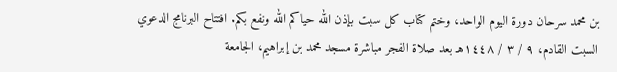بن محمد سرحان دورة اليوم الواحد، وختم كتاب كل سبت بإذن الله حياكم الله ونفع بكم. افتتاح البرنامج الدعوي السبت القادم، ٩ / ٣ / ١٤٤٨هـ بعد صلاة الفجر مباشرة مسجد محمد بن إبراهيم، الجامعة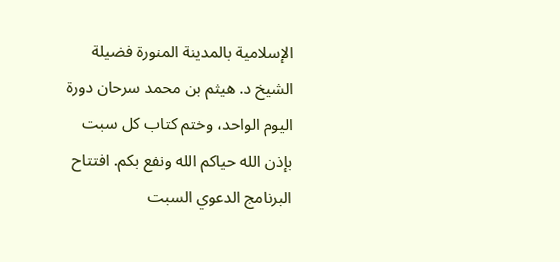الإسلامية بالمدينة المنورة فضيلة الشيخ د. هيثم بن محمد سرحان دورة اليوم الواحد، وختم كتاب كل سبت بإذن الله حياكم الله ونفع بكم. افتتاح البرنامج الدعوي السبت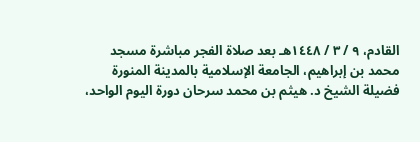القادم، ٩ / ٣ / ١٤٤٨هـ بعد صلاة الفجر مباشرة مسجد محمد بن إبراهيم، الجامعة الإسلامية بالمدينة المنورة فضيلة الشيخ د. هيثم بن محمد سرحان دورة اليوم الواحد،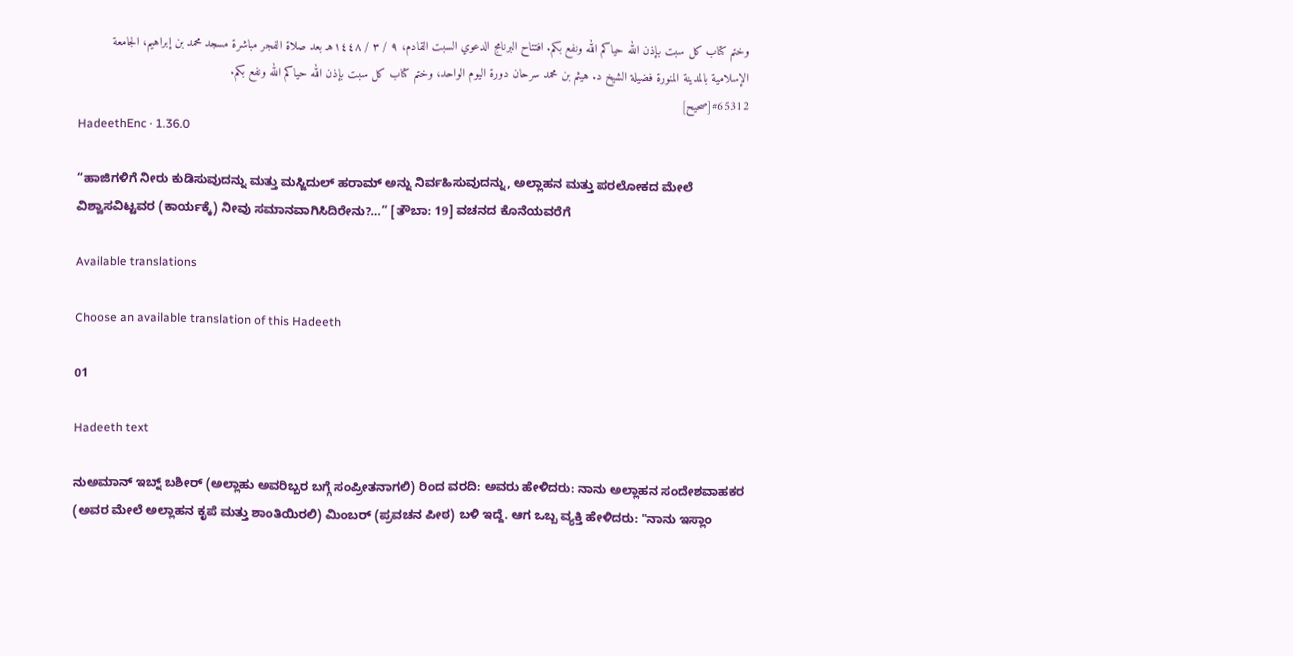وختم كتاب كل سبت بإذن الله حياكم الله ونفع بكم. افتتاح البرنامج الدعوي السبت القادم، ٩ / ٣ / ١٤٤٨هـ بعد صلاة الفجر مباشرة مسجد محمد بن إبراهيم، الجامعة الإسلامية بالمدينة المنورة فضيلة الشيخ د. هيثم بن محمد سرحان دورة اليوم الواحد، وختم كتاب كل سبت بإذن الله حياكم الله ونفع بكم.
#65312[صحيح]
HadeethEnc · 1.36.0

“ಹಾಜಿಗಳಿಗೆ ನೀರು ಕುಡಿಸುವುದನ್ನು ಮತ್ತು ಮಸ್ಜಿದುಲ್ ಹರಾಮ್ ಅನ್ನು ನಿರ್ವಹಿಸುವುದನ್ನು, ಅಲ್ಲಾಹನ ಮತ್ತು ಪರಲೋಕದ ಮೇಲೆ ವಿಶ್ವಾಸವಿಟ್ಟವರ (ಕಾರ್ಯಕ್ಕೆ) ನೀವು ಸಮಾನವಾಗಿಸಿದಿರೇನು?…” [ತೌಬಾ: 19] ವಚನದ ಕೊನೆಯವರೆಗೆ

Available translations

Choose an available translation of this Hadeeth

01

Hadeeth text

ನುಅಮಾನ್ ಇಬ್ನ್ ಬಶೀರ್ (ಅಲ್ಲಾಹು ಅವರಿಬ್ಬರ ಬಗ್ಗೆ ಸಂಪ್ರೀತನಾಗಲಿ) ರಿಂದ ವರದಿ: ಅವರು ಹೇಳಿದರು: ನಾನು ಅಲ್ಲಾಹನ ಸಂದೇಶವಾಹಕರ (ಅವರ ಮೇಲೆ ಅಲ್ಲಾಹನ ಕೃಪೆ ಮತ್ತು ಶಾಂತಿಯಿರಲಿ) ಮಿಂಬರ್ (ಪ್ರವಚನ ಪೀಠ) ಬಳಿ ಇದ್ದೆ. ಆಗ ಒಬ್ಬ ವ್ಯಕ್ತಿ ಹೇಳಿದರು: "ನಾನು ಇಸ್ಲಾಂ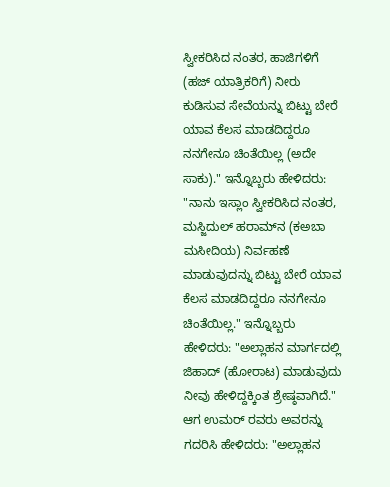ಸ್ವೀಕರಿಸಿದ ನಂತರ, ಹಾಜಿಗಳಿಗೆ (ಹಜ್ ಯಾತ್ರಿಕರಿಗೆ) ನೀರು ಕುಡಿಸುವ ಸೇವೆಯನ್ನು ಬಿಟ್ಟು ಬೇರೆ ಯಾವ ಕೆಲಸ ಮಾಡದಿದ್ದರೂ ನನಗೇನೂ ಚಿಂತೆಯಿಲ್ಲ (ಅದೇ ಸಾಕು)." ಇನ್ನೊಬ್ಬರು ಹೇಳಿದರು: "ನಾನು ಇಸ್ಲಾಂ ಸ್ವೀಕರಿಸಿದ ನಂತರ, ಮಸ್ಜಿದುಲ್ ಹರಾಮ್‌ನ (ಕಅಬಾ ಮಸೀದಿಯ) ನಿರ್ವಹಣೆ ಮಾಡುವುದನ್ನು ಬಿಟ್ಟು ಬೇರೆ ಯಾವ ಕೆಲಸ ಮಾಡದಿದ್ದರೂ ನನಗೇನೂ ಚಿಂತೆಯಿಲ್ಲ." ಇನ್ನೊಬ್ಬರು ಹೇಳಿದರು: "ಅಲ್ಲಾಹನ ಮಾರ್ಗದಲ್ಲಿ ಜಿಹಾದ್ (ಹೋರಾಟ) ಮಾಡುವುದು ನೀವು ಹೇಳಿದ್ದಕ್ಕಿಂತ ಶ್ರೇಷ್ಠವಾಗಿದೆ." ಆಗ ಉಮರ್ ರವರು ಅವರನ್ನು ಗದರಿಸಿ ಹೇಳಿದರು: "ಅಲ್ಲಾಹನ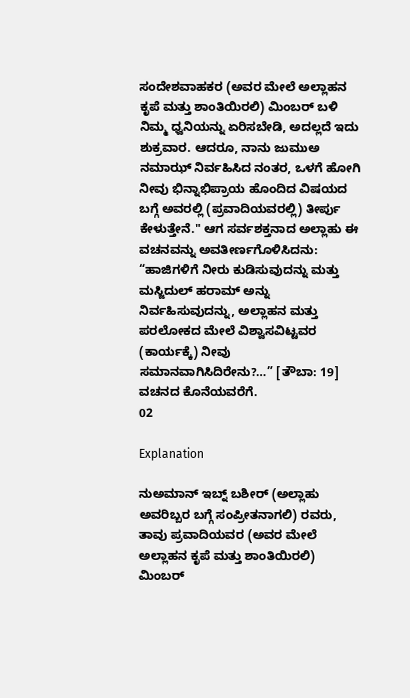ಸಂದೇಶವಾಹಕರ (ಅವರ ಮೇಲೆ ಅಲ್ಲಾಹನ ಕೃಪೆ ಮತ್ತು ಶಾಂತಿಯಿರಲಿ) ಮಿಂಬರ್ ಬಳಿ ನಿಮ್ಮ ಧ್ವನಿಯನ್ನು ಏರಿಸಬೇಡಿ, ಅದಲ್ಲದೆ ಇದು ಶುಕ್ರವಾರ. ಆದರೂ, ನಾನು ಜುಮುಅ ನಮಾಝ್ ನಿರ್ವಹಿಸಿದ ನಂತರ, ಒಳಗೆ ಹೋಗಿ ನೀವು ಭಿನ್ನಾಭಿಪ್ರಾಯ ಹೊಂದಿದ ವಿಷಯದ ಬಗ್ಗೆ ಅವರಲ್ಲಿ (ಪ್ರವಾದಿಯವರಲ್ಲಿ) ತೀರ್ಪು ಕೇಳುತ್ತೇನೆ." ಆಗ ಸರ್ವಶಕ್ತನಾದ ಅಲ್ಲಾಹು ಈ ವಚನವನ್ನು ಅವತೀರ್ಣಗೊಳಿಸಿದನು: “ಹಾಜಿಗಳಿಗೆ ನೀರು ಕುಡಿಸುವುದನ್ನು ಮತ್ತು ಮಸ್ಜಿದುಲ್ ಹರಾಮ್ ಅನ್ನು ನಿರ್ವಹಿಸುವುದನ್ನು, ಅಲ್ಲಾಹನ ಮತ್ತು ಪರಲೋಕದ ಮೇಲೆ ವಿಶ್ವಾಸವಿಟ್ಟವರ (ಕಾರ್ಯಕ್ಕೆ) ನೀವು ಸಮಾನವಾಗಿಸಿದಿರೇನು?…” [ತೌಬಾ: 19] ವಚನದ ಕೊನೆಯವರೆಗೆ.
02

Explanation

ನುಅಮಾನ್ ಇಬ್ನ್ ಬಶೀರ್ (ಅಲ್ಲಾಹು ಅವರಿಬ್ಬರ ಬಗ್ಗೆ ಸಂಪ್ರೀತನಾಗಲಿ) ರವರು, ತಾವು ಪ್ರವಾದಿಯವರ (ಅವರ ಮೇಲೆ ಅಲ್ಲಾಹನ ಕೃಪೆ ಮತ್ತು ಶಾಂತಿಯಿರಲಿ) ಮಿಂಬರ್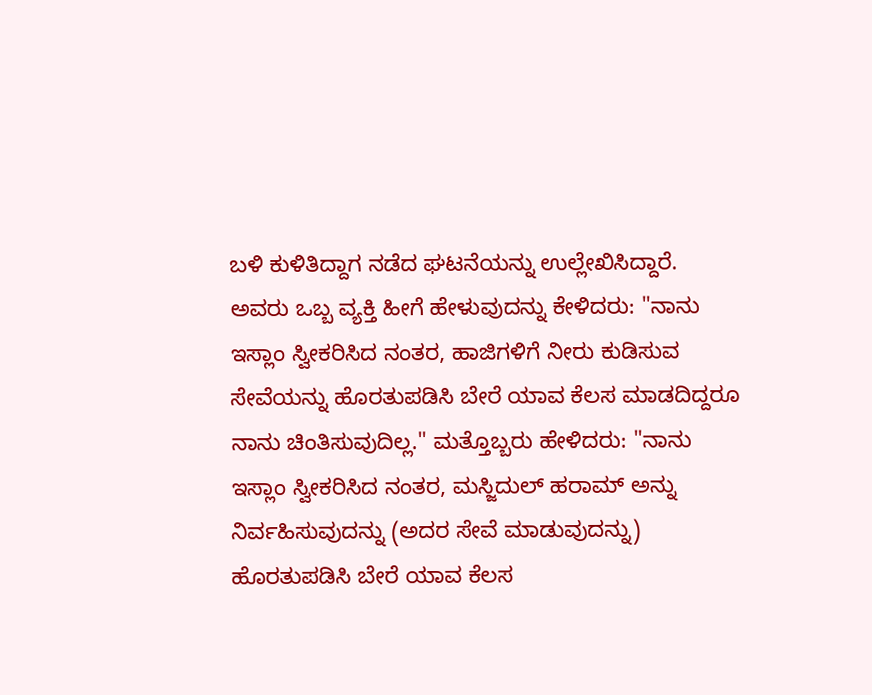ಬಳಿ ಕುಳಿತಿದ್ದಾಗ ನಡೆದ ಘಟನೆಯನ್ನು ಉಲ್ಲೇಖಿಸಿದ್ದಾರೆ. ಅವರು ಒಬ್ಬ ವ್ಯಕ್ತಿ ಹೀಗೆ ಹೇಳುವುದನ್ನು ಕೇಳಿದರು: "ನಾನು ಇಸ್ಲಾಂ ಸ್ವೀಕರಿಸಿದ ನಂತರ, ಹಾಜಿಗಳಿಗೆ ನೀರು ಕುಡಿಸುವ ಸೇವೆಯನ್ನು ಹೊರತುಪಡಿಸಿ ಬೇರೆ ಯಾವ ಕೆಲಸ ಮಾಡದಿದ್ದರೂ ನಾನು ಚಿಂತಿಸುವುದಿಲ್ಲ." ಮತ್ತೊಬ್ಬರು ಹೇಳಿದರು: "ನಾನು ಇಸ್ಲಾಂ ಸ್ವೀಕರಿಸಿದ ನಂತರ, ಮಸ್ಜಿದುಲ್ ಹರಾಮ್ ಅನ್ನು ನಿರ್ವಹಿಸುವುದನ್ನು (ಅದರ ಸೇವೆ ಮಾಡುವುದನ್ನು) ಹೊರತುಪಡಿಸಿ ಬೇರೆ ಯಾವ ಕೆಲಸ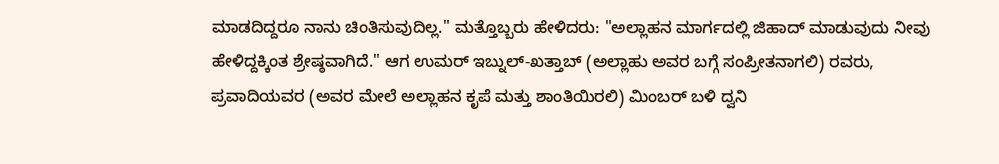ಮಾಡದಿದ್ದರೂ ನಾನು ಚಿಂತಿಸುವುದಿಲ್ಲ." ಮತ್ತೊಬ್ಬರು ಹೇಳಿದರು: "ಅಲ್ಲಾಹನ ಮಾರ್ಗದಲ್ಲಿ ಜಿಹಾದ್ ಮಾಡುವುದು ನೀವು ಹೇಳಿದ್ದಕ್ಕಿಂತ ಶ್ರೇಷ್ಠವಾಗಿದೆ." ಆಗ ಉಮರ್ ಇಬ್ನುಲ್-ಖತ್ತಾಬ್ (ಅಲ್ಲಾಹು ಅವರ ಬಗ್ಗೆ ಸಂಪ್ರೀತನಾಗಲಿ) ರವರು, ಪ್ರವಾದಿಯವರ (ಅವರ ಮೇಲೆ ಅಲ್ಲಾಹನ ಕೃಪೆ ಮತ್ತು ಶಾಂತಿಯಿರಲಿ) ಮಿಂಬರ್ ಬಳಿ ದ್ವನಿ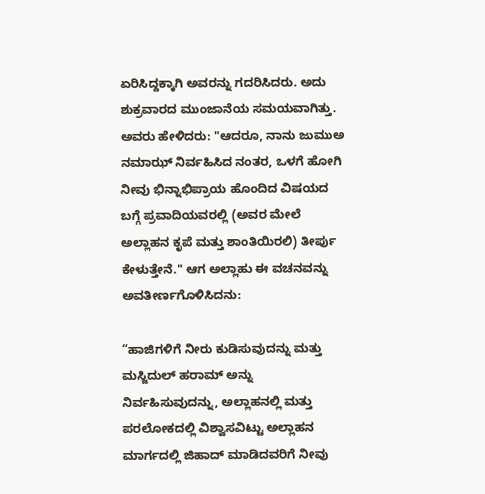ಏರಿಸಿದ್ದಕ್ಕಾಗಿ ಅವರನ್ನು ಗದರಿಸಿದರು. ಅದು ಶುಕ್ರವಾರದ ಮುಂಜಾನೆಯ ಸಮಯವಾಗಿತ್ತು. ಅವರು ಹೇಳಿದರು: "ಆದರೂ, ನಾನು ಜುಮುಅ ನಮಾಝ್ ನಿರ್ವಹಿಸಿದ ನಂತರ, ಒಳಗೆ ಹೋಗಿ ನೀವು ಭಿನ್ನಾಭಿಪ್ರಾಯ ಹೊಂದಿದ ವಿಷಯದ ಬಗ್ಗೆ ಪ್ರವಾದಿಯವರಲ್ಲಿ (ಅವರ ಮೇಲೆ ಅಲ್ಲಾಹನ ಕೃಪೆ ಮತ್ತು ಶಾಂತಿಯಿರಲಿ) ತೀರ್ಪು ಕೇಳುತ್ತೇನೆ." ಆಗ ಅಲ್ಲಾಹು ಈ ವಚನವನ್ನು ಅವತೀರ್ಣಗೊಳಿಸಿದನು:

“ಹಾಜಿಗಳಿಗೆ ನೀರು ಕುಡಿಸುವುದನ್ನು ಮತ್ತು ಮಸ್ಜಿದುಲ್ ಹರಾಮ್ ಅನ್ನು ನಿರ್ವಹಿಸುವುದನ್ನು, ಅಲ್ಲಾಹನಲ್ಲಿ ಮತ್ತು ಪರಲೋಕದಲ್ಲಿ ವಿಶ್ವಾಸವಿಟ್ಟು ಅಲ್ಲಾಹನ ಮಾರ್ಗದಲ್ಲಿ ಜಿಹಾದ್ ಮಾಡಿದವರಿಗೆ ನೀವು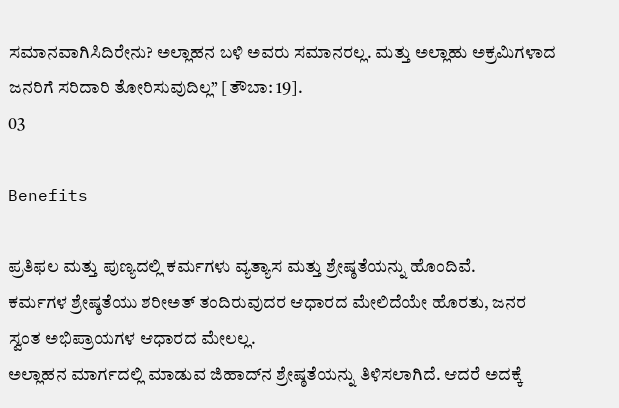ಸಮಾನವಾಗಿಸಿದಿರೇನು? ಅಲ್ಲಾಹನ ಬಳಿ ಅವರು ಸಮಾನರಲ್ಲ. ಮತ್ತು ಅಲ್ಲಾಹು ಅಕ್ರಮಿಗಳಾದ ಜನರಿಗೆ ಸರಿದಾರಿ ತೋರಿಸುವುದಿಲ್ಲ” [ತೌಬಾ: 19].
03

Benefits

ಪ್ರತಿಫಲ ಮತ್ತು ಪುಣ್ಯದಲ್ಲಿ ಕರ್ಮಗಳು ವ್ಯತ್ಯಾಸ ಮತ್ತು ಶ್ರೇಷ್ಠತೆಯನ್ನು ಹೊಂದಿವೆ.
ಕರ್ಮಗಳ ಶ್ರೇಷ್ಠತೆಯು ಶರೀಅತ್ ತಂದಿರುವುದರ ಆಧಾರದ ಮೇಲಿದೆಯೇ ಹೊರತು, ಜನರ ಸ್ವಂತ ಅಭಿಪ್ರಾಯಗಳ ಆಧಾರದ ಮೇಲಲ್ಲ.
ಅಲ್ಲಾಹನ ಮಾರ್ಗದಲ್ಲಿ ಮಾಡುವ ಜಿಹಾದ್‌ನ ಶ್ರೇಷ್ಠತೆಯನ್ನು ತಿಳಿಸಲಾಗಿದೆ. ಆದರೆ ಅದಕ್ಕೆ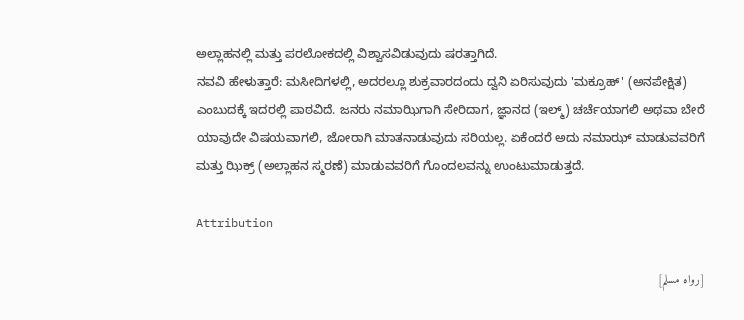ಅಲ್ಲಾಹನಲ್ಲಿ ಮತ್ತು ಪರಲೋಕದಲ್ಲಿ ವಿಶ್ವಾಸವಿಡುವುದು ಷರತ್ತಾಗಿದೆ.
ನವವಿ ಹೇಳುತ್ತಾರೆ: ಮಸೀದಿಗಳಲ್ಲಿ, ಅದರಲ್ಲೂ ಶುಕ್ರವಾರದಂದು ದ್ವನಿ ಏರಿಸುವುದು 'ಮಕ್ರೂಹ್' (ಅನಪೇಕ್ಷಿತ) ಎಂಬುದಕ್ಕೆ ಇದರಲ್ಲಿ ಪಾಠವಿದೆ. ಜನರು ನಮಾಝಿಗಾಗಿ ಸೇರಿದಾಗ, ಜ್ಞಾನದ (ಇಲ್ಮ್) ಚರ್ಚೆಯಾಗಲಿ ಅಥವಾ ಬೇರೆ ಯಾವುದೇ ವಿಷಯವಾಗಲಿ, ಜೋರಾಗಿ ಮಾತನಾಡುವುದು ಸರಿಯಲ್ಲ. ಏಕೆಂದರೆ ಅದು ನಮಾಝ್ ಮಾಡುವವರಿಗೆ ಮತ್ತು ಝಿಕ್ರ್ (ಅಲ್ಲಾಹನ ಸ್ಮರಣೆ) ಮಾಡುವವರಿಗೆ ಗೊಂದಲವನ್ನು ಉಂಟುಮಾಡುತ್ತದೆ.

Attribution

[رواه مسلم]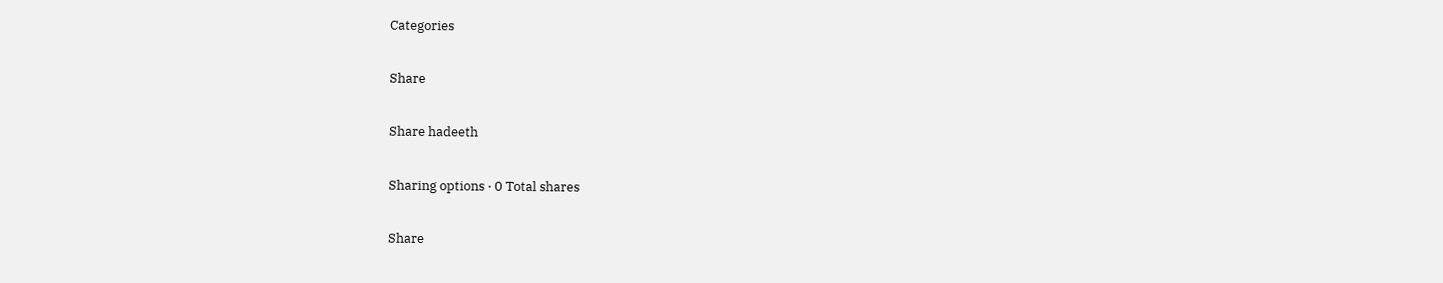Categories

Share

Share hadeeth

Sharing options · 0 Total shares

Share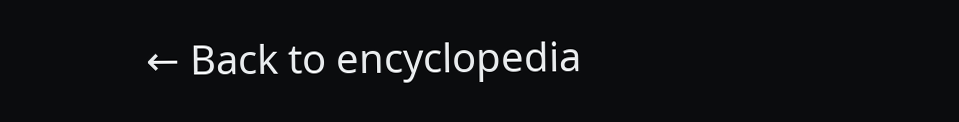← Back to encyclopedia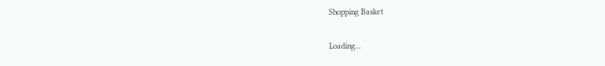Shopping Basket

Loading...